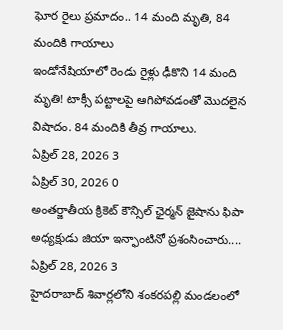ఘోర రైలు ప్రమాదం.. 14 మంది మృతి, 84 మందికి గాయాలు
ఇండోనేషియాలో రెండు రైళ్లు ఢీకొని 14 మంది మృతి! టాక్సీ పట్టాలపై ఆగిపోవడంతో మొదలైన విషాదం. 84 మందికి తీవ్ర గాయాలు.
ఏప్రిల్ 28, 2026 3
ఏప్రిల్ 30, 2026 0
అంతర్జాతీయ క్రికెట్ కౌన్సిల్ ఛైర్మన్ జైషాను ఫిపా అధ్యక్షుడు జియా ఇన్ఫాంటినో ప్రశంసించారు....
ఏప్రిల్ 28, 2026 3
హైదరాబాద్ శివార్లలోని శంకరపల్లి మండలంలో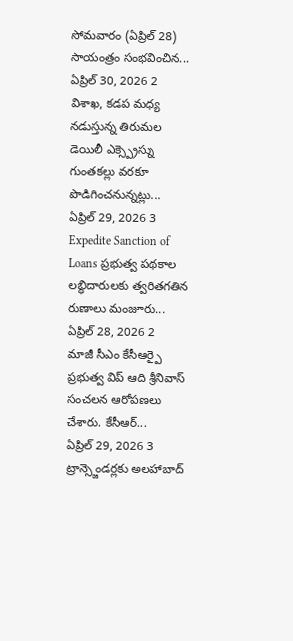సోమవారం (ఏప్రిల్ 28) సాయంత్రం సంభవించిన...
ఏప్రిల్ 30, 2026 2
విశాఖ, కడప మధ్య నడుస్తున్న తిరుమల డెయిలీ ఎక్స్ప్రెస్ను గుంతకల్లు వరకూ పొడిగించనున్నట్లు...
ఏప్రిల్ 29, 2026 3
Expedite Sanction of Loans ప్రభుత్వ పథకాల లబ్ధిదారులకు త్వరితగతిన రుణాలు మంజూరు...
ఏప్రిల్ 28, 2026 2
మాజీ సీఎం కేసీఆర్పై ప్రభుత్వ విప్ ఆది శ్రీనివాస్ సంచలన ఆరోపణలు చేశారు. కేసీఆర్...
ఏప్రిల్ 29, 2026 3
ట్రాన్స్జెండర్లకు అలహాబాద్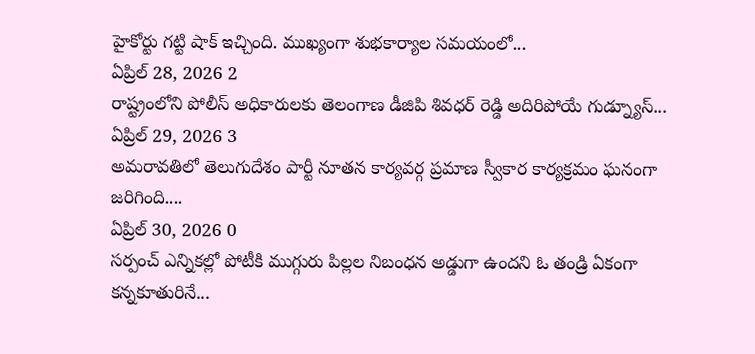హైకోర్టు గట్టి షాక్ ఇచ్చింది. ముఖ్యంగా శుభకార్యాల సమయంలో...
ఏప్రిల్ 28, 2026 2
రాష్ట్రంలోని పోలీస్ అధికారులకు తెలంగాణ డీజిపి శివధర్ రెడ్డి అదిరిపోయే గుడ్న్యూస్...
ఏప్రిల్ 29, 2026 3
అమరావతిలో తెలుగుదేశం పార్టీ నూతన కార్యవర్గ ప్రమాణ స్వీకార కార్యక్రమం ఘనంగా జరిగింది....
ఏప్రిల్ 30, 2026 0
సర్పంచ్ ఎన్నికల్లో పోటీకి ముగ్గురు పిల్లల నిబంధన అడ్డుగా ఉందని ఓ తండ్రి ఏకంగా కన్నకూతురినే...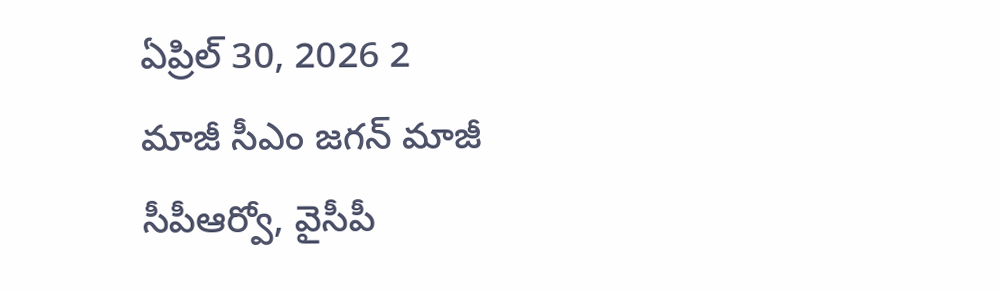ఏప్రిల్ 30, 2026 2
మాజీ సీఎం జగన్ మాజీ సీపీఆర్వో, వైసీపీ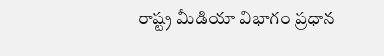రాష్ట్ర మీడియా విభాగం ప్రధాన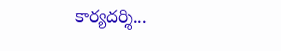కార్యదర్శి...